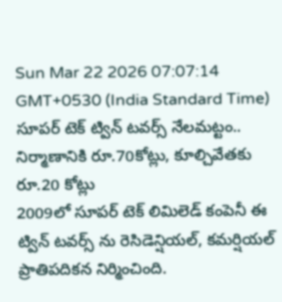Sun Mar 22 2026 07:07:14 GMT+0530 (India Standard Time)
సూపర్ టెక్ ట్విన్ టవర్స్ నేలమట్టం.. నిర్మాణానికి రూ.70కోట్లు, కూల్చివేతకు రూ.20 కోట్లు
2009లో సూపర్ టెక్ లిమిలెడ్ కంపెనీ ఈ ట్విన్ టవర్స్ ను రెసిడెన్షియల్, కమర్షియల్ ప్రాతిపదికన నిర్మించింది.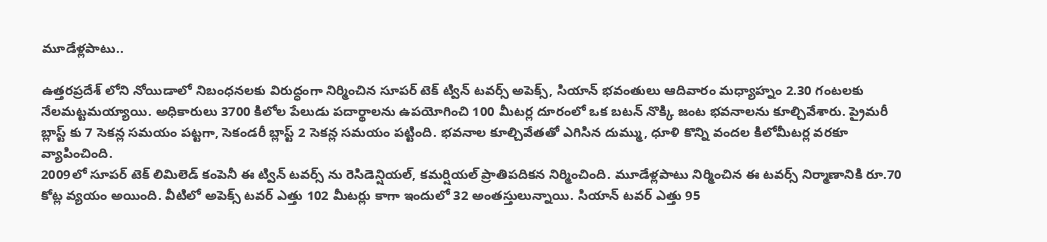మూడేళ్లపాటు..

ఉత్తరప్రదేశ్ లోని నోయిడాలో నిబంధనలకు విరుద్ధంగా నిర్మించిన సూపర్ టెక్ ట్విన్ టవర్స్ అపెక్స్, సియాన్ భవంతులు ఆదివారం మధ్యాహ్నం 2.30 గంటలకు నేలమట్టమయ్యాయి. అధికారులు 3700 కిలోల పేలుడు పదార్థాలను ఉపయోగించి 100 మీటర్ల దూరంలో ఒక బటన్ నొక్కి జంట భవనాలను కూల్చివేశారు. ప్రైమరీ బ్లాస్ట్ కు 7 సెకన్ల సమయం పట్టగా, సెకండరీ బ్లాస్ట్ 2 సెకన్ల సమయం పట్టింది. భవనాల కూల్చివేతతో ఎగిసిన దుమ్ము, ధూళి కొన్ని వందల కిలోమీటర్ల వరకూ వ్యాపించింది.
2009లో సూపర్ టెక్ లిమిలెడ్ కంపెనీ ఈ ట్విన్ టవర్స్ ను రెసిడెన్షియల్, కమర్షియల్ ప్రాతిపదికన నిర్మించింది. మూడేళ్లపాటు నిర్మించిన ఈ టవర్స్ నిర్మాణానికి రూ.70 కోట్ల వ్యయం అయింది. వీటిలో అపెక్స్ టవర్ ఎత్తు 102 మీటర్లు కాగా ఇందులో 32 అంతస్తులున్నాయి. సియాన్ టవర్ ఎత్తు 95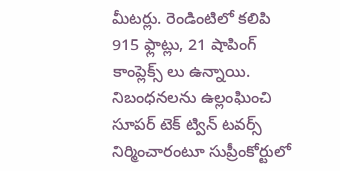మీటర్లు. రెండింటిలో కలిపి 915 ఫ్లాట్లు, 21 షాపింగ్ కాంప్లెక్స్ లు ఉన్నాయి.
నిబంధనలను ఉల్లంఘించి సూపర్ టెక్ ట్విన్ టవర్స్ నిర్మించారంటూ సుప్రీంకోర్టులో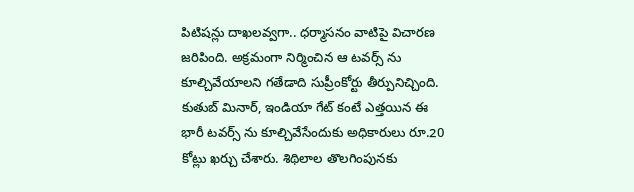పిటిషన్లు దాఖలవ్వగా.. ధర్మాసనం వాటిపై విచారణ జరిపింది. అక్రమంగా నిర్మించిన ఆ టవర్స్ ను కూల్చివేయాలని గతేడాది సుప్రీంకోర్టు తీర్పునిచ్చింది. కుతుబ్ మినార్, ఇండియా గేట్ కంటే ఎత్తయిన ఈ భారీ టవర్స్ ను కూల్చివేసేందుకు అధికారులు రూ.20 కోట్లు ఖర్చు చేశారు. శిథిలాల తొలగింపునకు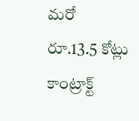మరో రూ.13.5 కోట్లు కాంట్రాక్ట్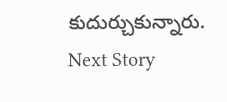కుదుర్చుకున్నారు.
Next Story